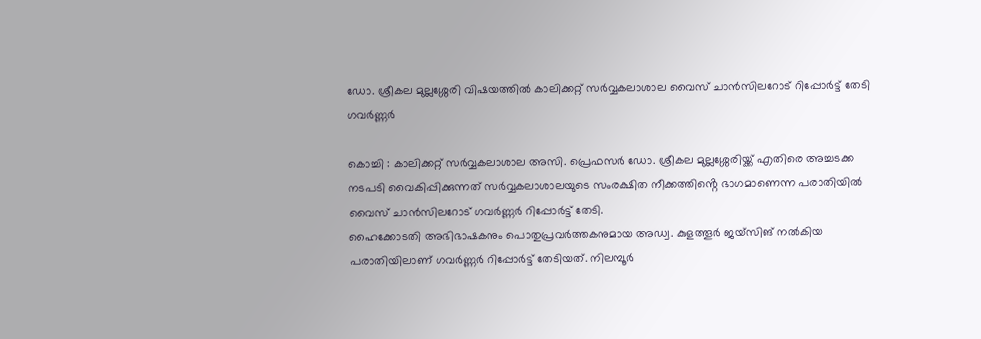ഡോ. ശ്രീകല മുല്ലശ്ശേരി വിഷയത്തിൽ കാലിക്കറ്റ് സർവ്വകലാശാല വൈസ് ചാൻസിലറോട് റിപ്പോർട്ട് തേടി ഗവർണ്ണർ

കൊച്ചി : കാലിക്കറ്റ് സർവ്വകലാശാല അസി. പ്രെഫസർ ഡോ. ശ്രീകല മുല്ലശ്ശേരിയ്ക്ക് എതിരെ അച്ചടക്ക നടപടി വൈകിപ്പിക്കുന്നത് സർവ്വകലാശാലയുടെ സംരക്ഷിത നീക്കത്തിൻ്റെ ഭാഗമാണെന്ന പരാതിയിൽ വൈസ് ചാൻസിലറോട് ഗവർണ്ണർ റിപ്പോർട്ട് തേടി.
ഹൈക്കോടതി അഭിഭാഷകനും പൊതുപ്രവർത്തകനുമായ അഡ്വ. കുളത്തൂർ ജയ്സിങ് നൽകിയ പരാതിയിലാണ് ഗവർണ്ണർ റിപ്പോർട്ട് തേടിയത്. നിലമ്പൂർ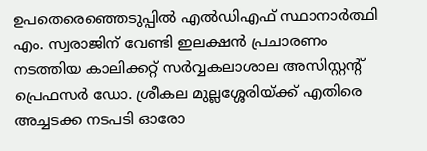ഉപതെരെഞ്ഞെടുപ്പിൽ എൽഡിഎഫ് സ്ഥാനാർത്ഥി എം. സ്വരാജിന് വേണ്ടി ഇലക്ഷൻ പ്രചാരണം നടത്തിയ കാലിക്കറ്റ് സർവ്വകലാശാല അസിസ്റ്റൻ്റ് പ്രെഫസർ ഡോ. ശ്രീകല മുല്ലശ്ശേരിയ്ക്ക് എതിരെ അച്ചടക്ക നടപടി ഓരോ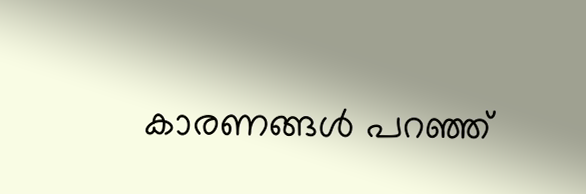കാരണങ്ങൾ പറഞ്ഞ്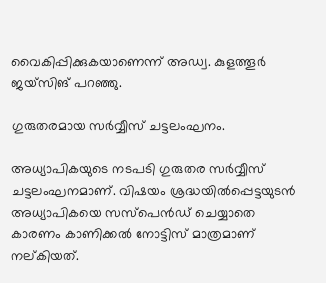വൈകിപ്പിക്കുകയാണെന്ന് അഡ്വ. കുളത്തൂർ ജയ്സിങ് പറഞ്ഞു.

ഗുരുതരമായ സർവ്വീസ് ചട്ടലംഘനം.

അധ്യാപികയുടെ നടപടി ഗുരുതര സർവ്വീസ് ചട്ടലംഘനമാണ്. വിഷയം ശ്രദ്ധയിൽപ്പെട്ടയുടൻ അധ്യാപികയെ സസ്പെൻഡ് ചെയ്യാതെ കാരണം കാണിക്കൽ നോട്ടിസ് മാത്രമാണ് നല്കിയത്.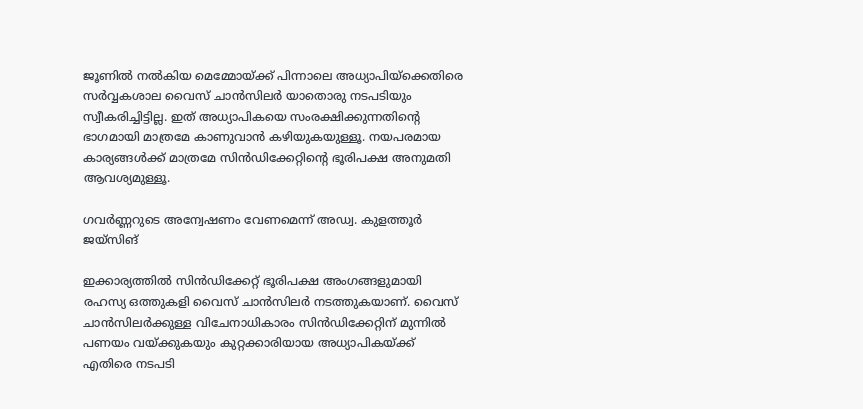ജൂണിൽ നൽകിയ മെമ്മോയ്ക്ക് പിന്നാലെ അധ്യാപിയ്ക്കെതിരെ സർവ്വകശാല വൈസ് ചാൻസിലർ യാതൊരു നടപടിയും സ്വീകരിച്ചിട്ടില്ല. ഇത് അധ്യാപികയെ സംരക്ഷിക്കുന്നതിന്റെ ഭാഗമായി മാത്രമേ കാണുവാൻ കഴിയുകയുള്ളൂ. നയപരമായ കാര്യങ്ങൾക്ക് മാത്രമേ സിൻഡിക്കേറ്റിൻ്റെ ഭൂരിപക്ഷ അനുമതി ആവശ്യമുള്ളൂ.

ഗവർണ്ണറുടെ അന്വേഷണം വേണമെന്ന് അഡ്വ. കുളത്തൂർ ജയ്സിങ്

ഇക്കാര്യത്തിൽ സിൻഡിക്കേറ്റ് ഭൂരിപക്ഷ അംഗങ്ങളുമായി രഹസ്യ ഒത്തുകളി വൈസ് ചാൻസിലർ നടത്തുകയാണ്. വൈസ് ചാൻസിലർക്കുള്ള വിചേനാധികാരം സിൻഡിക്കേറ്റിന് മുന്നിൽ പണയം വയ്ക്കുകയും കുറ്റക്കാരിയായ അധ്യാപികയ്ക്ക് എതിരെ നടപടി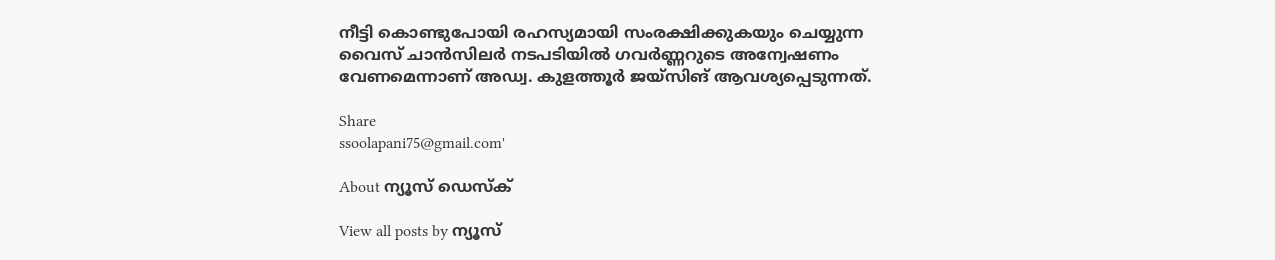നീട്ടി കൊണ്ടുപോയി രഹസ്യമായി സംരക്ഷിക്കുകയും ചെയ്യുന്ന വൈസ് ചാൻസിലർ നടപടിയിൽ ഗവർണ്ണറുടെ അന്വേഷണം വേണമെന്നാണ് അഡ്വ. കുളത്തൂർ ജയ്സിങ് ആവശ്യപ്പെടുന്നത്.

Share
ssoolapani75@gmail.com'

About ന്യൂസ് ഡെസ്ക്

View all posts by ന്യൂസ്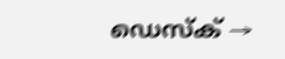ഡെസ്ക് →